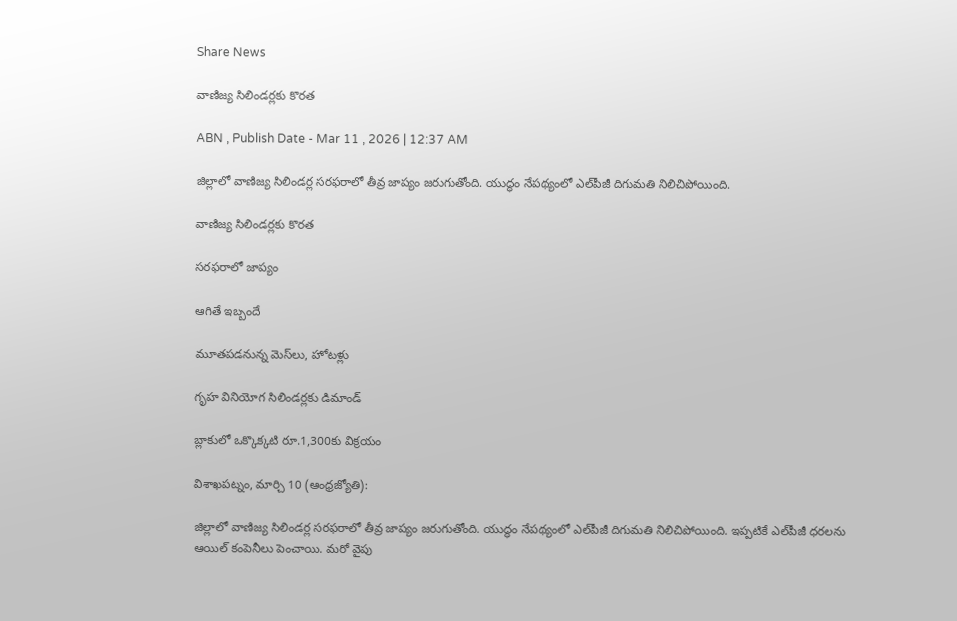Share News

వాణిజ్య సిలిండర్లకు కొరత

ABN , Publish Date - Mar 11 , 2026 | 12:37 AM

జిల్లాలో వాణిజ్య సిలిండర్ల సరఫరాలో తీవ్ర జాప్యం జరుగుతోంది. యుద్ధం నేపథ్యంలో ఎల్‌పీజీ దిగుమతి నిలిచిపోయింది.

వాణిజ్య సిలిండర్లకు కొరత

సరఫరాలో జాప్యం

ఆగితే ఇబ్బందే

మూతపడనున్న మెస్‌లు, హోటళ్లు

గృహ వినియోగ సిలిండర్లకు డిమాండ్‌

బ్లాకులో ఒక్కొక్కటి రూ.1,300కు విక్రయం

విశాఖపట్నం, మార్చి 10 (ఆంధ్రజ్యోతి):

జిల్లాలో వాణిజ్య సిలిండర్ల సరఫరాలో తీవ్ర జాప్యం జరుగుతోంది. యుద్ధం నేపథ్యంలో ఎల్‌పీజీ దిగుమతి నిలిచిపోయింది. ఇప్పటికే ఎల్‌పీజీ ధరలను ఆయిల్‌ కంపెనీలు పెంచాయి. మరో వైపు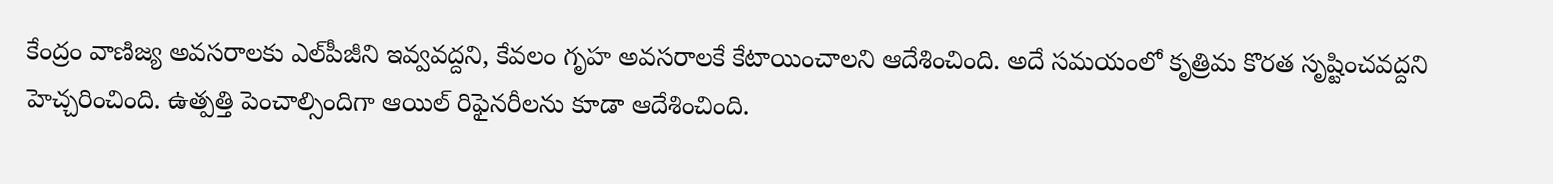కేంద్రం వాణిజ్య అవసరాలకు ఎల్‌పీజీని ఇవ్వవద్దని, కేవలం గృహ అవసరాలకే కేటాయించాలని ఆదేశించింది. అదే సమయంలో కృత్రిమ కొరత సృష్టించవద్దని హెచ్చరించింది. ఉత్పత్తి పెంచాల్సిందిగా ఆయిల్‌ రిఫైనరీలను కూడా ఆదేశించింది.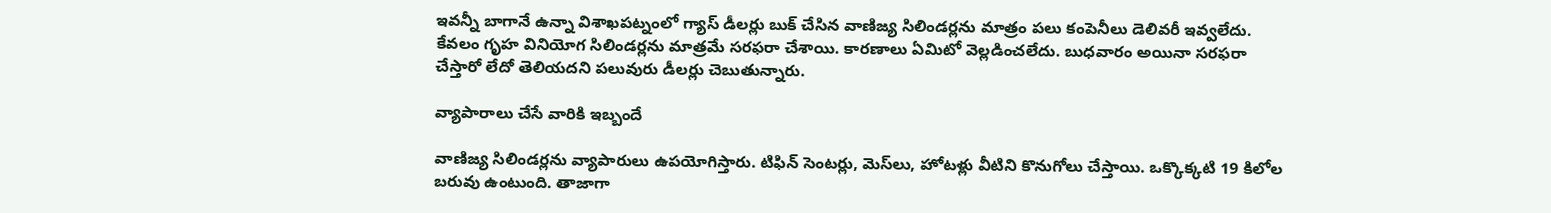ఇవన్నీ బాగానే ఉన్నా విశాఖపట్నంలో గ్యాస్‌ డీలర్లు బుక్‌ చేసిన వాణిజ్య సిలిండర్లను మాత్రం పలు కంపెనీలు డెలివరీ ఇవ్వలేదు. కేవలం గృహ వినియోగ సిలిండర్లను మాత్రమే సరఫరా చేశాయి. కారణాలు ఏమిటో వెల్లడించలేదు. బుధవారం అయినా సరఫరా చేస్తారో లేదో తెలియదని పలువురు డీలర్లు చెబుతున్నారు.

వ్యాపారాలు చేసే వారికి ఇబ్బందే

వాణిజ్య సిలిండర్లను వ్యాపారులు ఉపయోగిస్తారు. టిఫిన్‌ సెంటర్లు, మెస్‌లు, హోటళ్లు వీటిని కొనుగోలు చేస్తాయి. ఒక్కొక్కటి 19 కిలోల బరువు ఉంటుంది. తాజాగా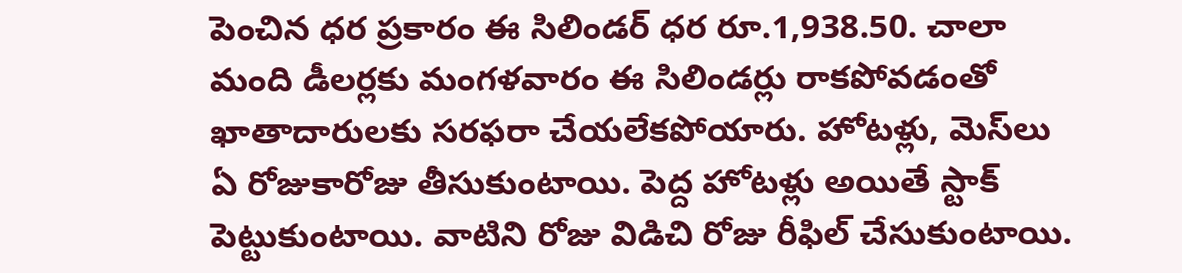పెంచిన ధర ప్రకారం ఈ సిలిండర్‌ ధర రూ.1,938.50. చాలా మంది డీలర్లకు మంగళవారం ఈ సిలిండర్లు రాకపోవడంతో ఖాతాదారులకు సరఫరా చేయలేకపోయారు. హోటళ్లు, మెస్‌లు ఏ రోజుకారోజు తీసుకుంటాయి. పెద్ద హోటళ్లు అయితే స్టాక్‌ పెట్టుకుంటాయి. వాటిని రోజు విడిచి రోజు రీఫిల్‌ చేసుకుంటాయి.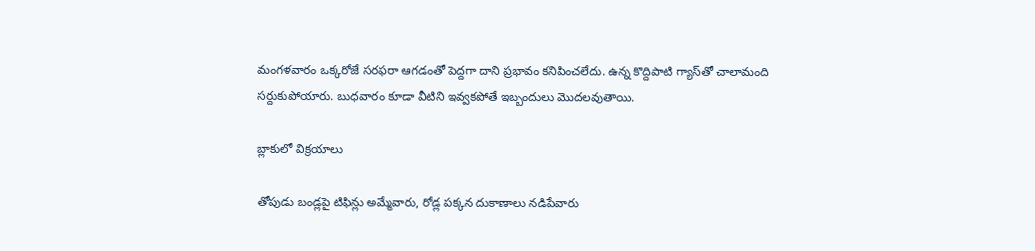మంగళవారం ఒక్కరోజే సరఫరా ఆగడంతో పెద్దగా దాని ప్రభావం కనిపించలేదు. ఉన్న కొద్దిపాటి గ్యాస్‌తో చాలామంది సర్దుకుపోయారు. బుధవారం కూడా వీటిని ఇవ్వకపోతే ఇబ్బందులు మొదలవుతాయి.

బ్లాకులో విక్రయాలు

తోపుడు బండ్లపై టిఫిన్లు అమ్మేవారు, రోడ్ల పక్కన దుకాణాలు నడిపేవారు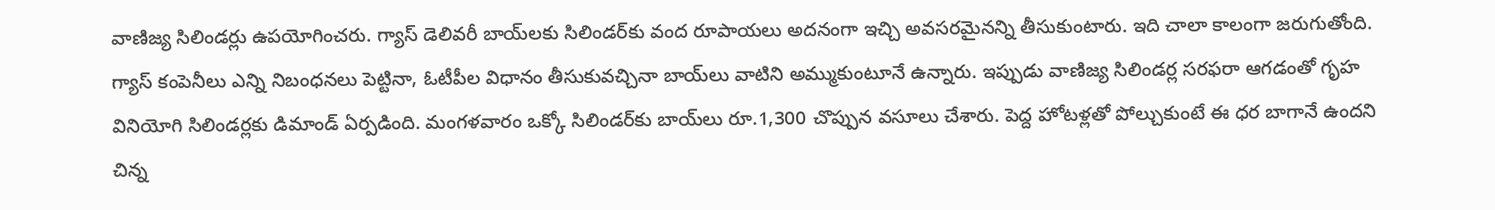వాణిజ్య సిలిండర్లు ఉపయోగించరు. గ్యాస్‌ డెలివరీ బాయ్‌లకు సిలిండర్‌కు వంద రూపాయలు అదనంగా ఇచ్చి అవసరమైనన్ని తీసుకుంటారు. ఇది చాలా కాలంగా జరుగుతోంది. గ్యాస్‌ కంపెనీలు ఎన్ని నిబంధనలు పెట్టినా, ఓటీపీల విధానం తీసుకువచ్చినా బాయ్‌లు వాటిని అమ్ముకుంటూనే ఉన్నారు. ఇప్పుడు వాణిజ్య సిలిండర్ల సరఫరా ఆగడంతో గృహ వినియోగి సిలిండర్లకు డిమాండ్‌ ఏర్పడింది. మంగళవారం ఒక్కో సిలిండర్‌కు బాయ్‌లు రూ.1,300 చొప్పున వసూలు చేశారు. పెద్ద హోటళ్లతో పోల్చుకుంటే ఈ ధర బాగానే ఉందని చిన్న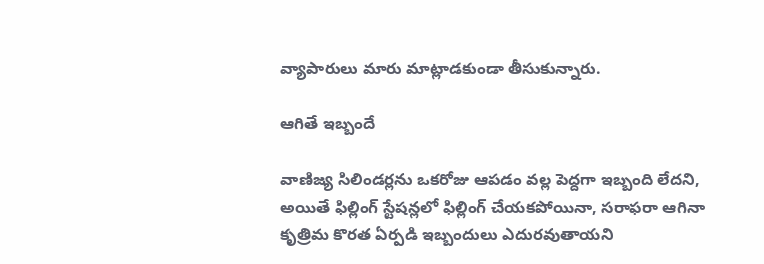వ్యాపారులు మారు మాట్లాడకుండా తీసుకున్నారు.

ఆగితే ఇబ్బందే

వాణిజ్య సిలిండర్లను ఒకరోజు ఆపడం వల్ల పెద్దగా ఇబ్బంది లేదని, అయితే ఫిల్లింగ్‌ స్టేషన్లలో ఫిల్లింగ్‌ చేయకపోయినా, సరాఫరా ఆగినా కృత్రిమ కొరత ఏర్పడి ఇబ్బందులు ఎదురవుతాయని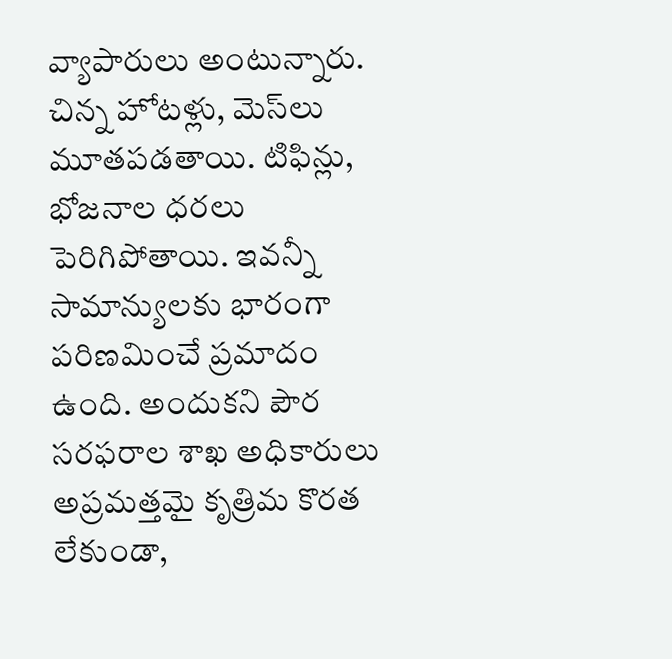వ్యాపారులు అంటున్నారు. చిన్న హోటళ్లు, మెస్‌లు మూతపడతాయి. టిఫిన్లు, భోజనాల ధరలు పెరిగిపోతాయి. ఇవన్నీ సామాన్యులకు భారంగా పరిణమించే ప్రమాదం ఉంది. అందుకని పౌర సరఫరాల శాఖ అధికారులు అప్రమత్తమై కృత్రిమ కొరత లేకుండా,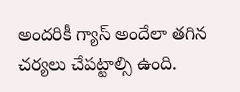అందరికీ గ్యాస్‌ అందేలా తగిన చర్యలు చేపట్టాల్సి ఉంది.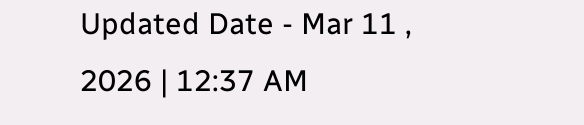Updated Date - Mar 11 , 2026 | 12:37 AM